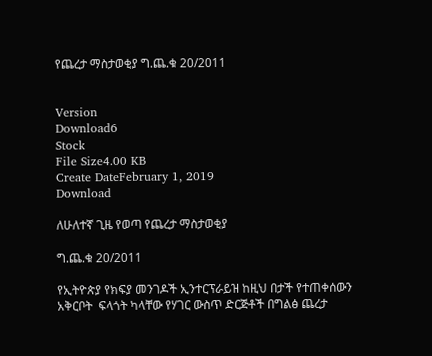የጨረታ ማስታወቂያ ግ.ጨ.ቁ 20/2011


Version
Download6
Stock
File Size4.00 KB
Create DateFebruary 1, 2019
Download

ለሁለተኛ ጊዜ የወጣ የጨረታ ማስታወቂያ

ግ.ጨ.ቁ 20/2011

የኢትዮጵያ የክፍያ መንገዶች ኢንተርፕራይዝ ከዚህ በታች የተጠቀሰውን አቅርቦት  ፍላጎት ካላቸው የሃገር ውስጥ ድርጅቶች በግልፅ ጨረታ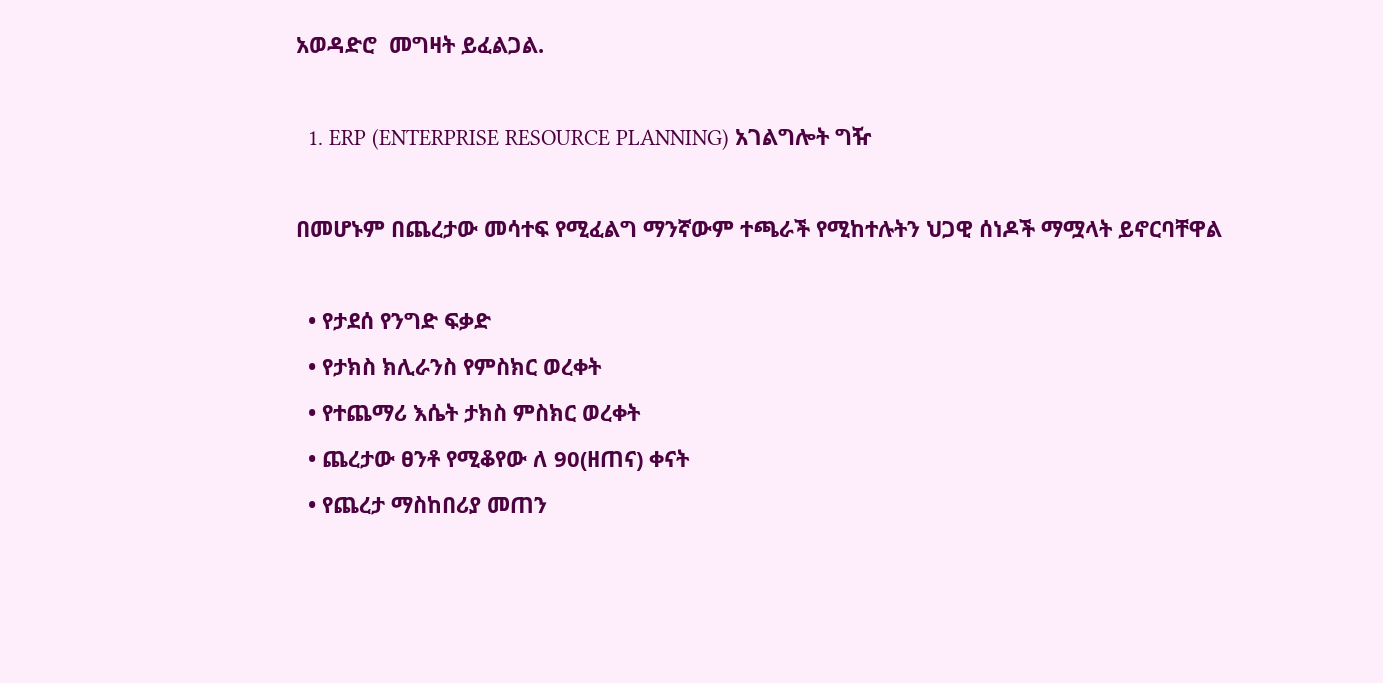አወዳድሮ  መግዛት ይፈልጋል.

  1. ERP (ENTERPRISE RESOURCE PLANNING) አገልግሎት ግዥ

በመሆኑም በጨረታው መሳተፍ የሚፈልግ ማንኛውም ተጫራች የሚከተሉትን ህጋዊ ሰነዶች ማሟላት ይኖርባቸዋል

  • የታደሰ የንግድ ፍቃድ
  • የታክስ ክሊራንስ የምስክር ወረቀት
  • የተጨማሪ እሴት ታክስ ምስክር ወረቀት
  • ጨረታው ፀንቶ የሚቆየው ለ 90(ዘጠና) ቀናት
  • የጨረታ ማስከበሪያ መጠን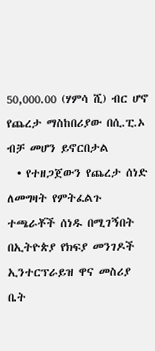50,000.00 (ሃምሳ ሺ) ብር ሆኖ የጨረታ ማስከበሪያው በሲ.ፒ.ኦ ብቻ መሆን ይኖርበታል
  • የተዘጋጀውን የጨረታ ሰነድ ለመግዛት የምትፈልጉ ተጫራቾች ሰነዱ በሚገኝበት በኢትዮጵያ የክፍያ መንገዶች ኢንተርፕራይዝ ዋና መስሪያ ቤት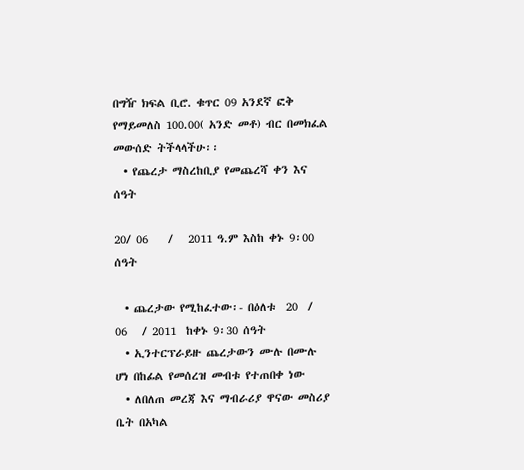በግዥ ክፍል ቢሮ. ቁጥር 09 አንደኛ ፎቅ የማይመለስ 100.00( አንድ መቶ) ብር በመክፈል መውሰድ ትችላላችሁ፡፡
  • የጨረታ ማስረከቢያ የመጨረሻ ቀን እና ሰዓት

20/ 06    /   2011 ዓ.ም እስከ ቀኑ 9፡00 ሰዓት

  • ጨረታው የሚከፈተው፡- በዕለቱ  20  /  06   / 2011  ከቀኑ 9፡30 ሰዓት
  • ኢንተርፕራይዙ ጨረታውን ሙሉ በሙሉ ሆነ በከፊል የመሰረዝ መብቱ የተጠበቀ ነው
  • ለበለጠ መረጃ እና ማብራሪያ ዋናው መስሪያ ቤት በአካል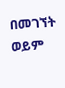በመገኘት ወይም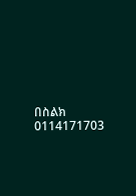በስልክ 0114171703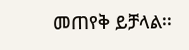መጠየቅ ይቻላል፡፡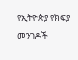የኢትዮጵያ የክፍያ መንገዶች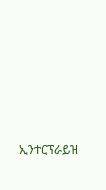ኢንተርፕራይዝ